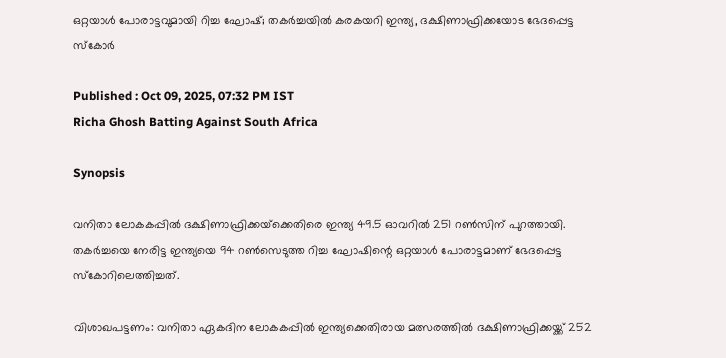ഒറ്റയാള്‍ പോരാട്ടവുമായി റിച്ച ഘോഷ്; തകര്‍ച്ചയില്‍ കരകയറി ഇന്ത്യ, ദക്ഷിണാഫ്രിക്കയോട ഭേദപ്പെട്ട സ്‌കോര്‍

Published : Oct 09, 2025, 07:32 PM IST
Richa Ghosh Batting Against South Africa

Synopsis

വനിതാ ലോകകപ്പില്‍ ദക്ഷിണാഫ്രിക്കയ്‌ക്കെതിരെ ഇന്ത്യ 49.5 ഓവറില്‍ 251 റണ്‍സിന് പുറത്തായി. തകര്‍ച്ചയെ നേരിട്ട ഇന്ത്യയെ 94 റണ്‍സെടുത്ത റിച്ച ഘോഷിന്റെ ഒറ്റയാള്‍ പോരാട്ടമാണ് ഭേദപ്പെട്ട സ്കോറിലെത്തിച്ചത്.

വിശാഖപട്ടണം: വനിതാ ഏകദിന ലോകകപ്പില്‍ ഇന്ത്യക്കെതിരായ മത്സരത്തില്‍ ദക്ഷിണാഫ്രിക്കയ്ക്ക് 252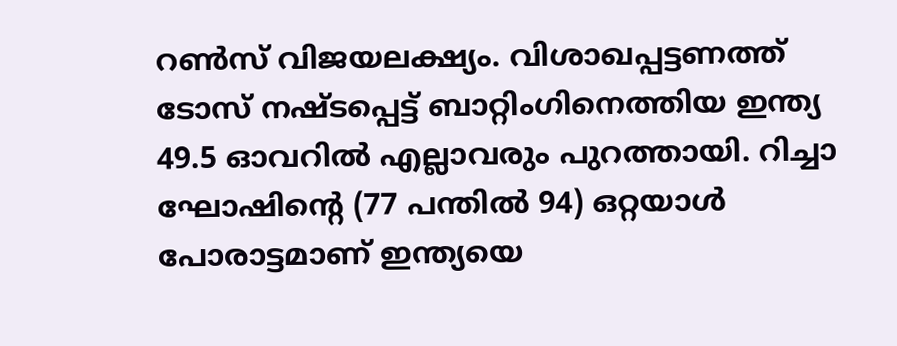റണ്‍സ് വിജയലക്ഷ്യം. വിശാഖപ്പട്ടണത്ത് ടോസ് നഷ്ടപ്പെട്ട് ബാറ്റിംഗിനെത്തിയ ഇന്ത്യ 49.5 ഓവറില്‍ എല്ലാവരും പുറത്തായി. റിച്ചാ ഘോഷിന്റെ (77 പന്തില്‍ 94) ഒറ്റയാള്‍ പോരാട്ടമാണ് ഇന്ത്യയെ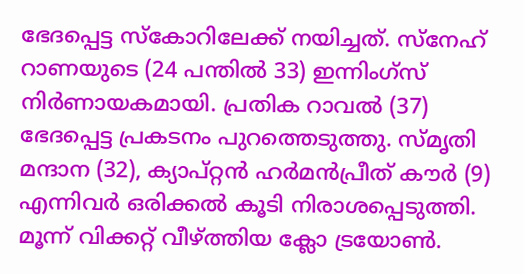ഭേദപ്പെട്ട സ്‌കോറിലേക്ക് നയിച്ചത്. സ്‌നേഹ് റാണയുടെ (24 പന്തില്‍ 33) ഇന്നിംഗ്‌സ് നിര്‍ണായകമായി. പ്രതിക റാവല്‍ (37) ഭേദപ്പെട്ട പ്രകടനം പുറത്തെടുത്തു. സ്മൃതി മന്ദാന (32), ക്യാപ്റ്റന്‍ ഹര്‍മന്‍പ്രീത് കൗര്‍ (9) എന്നിവര്‍ ഒരിക്കല്‍ കൂടി നിരാശപ്പെടുത്തി. മൂന്ന് വിക്കറ്റ് വീഴ്ത്തിയ ക്ലോ ട്രയോണ്‍.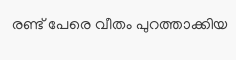രണ്ട് പേരെ വീതം പുറത്താക്കിയ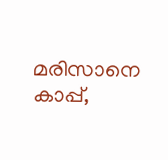മരിസാനെ കാപ്പ്,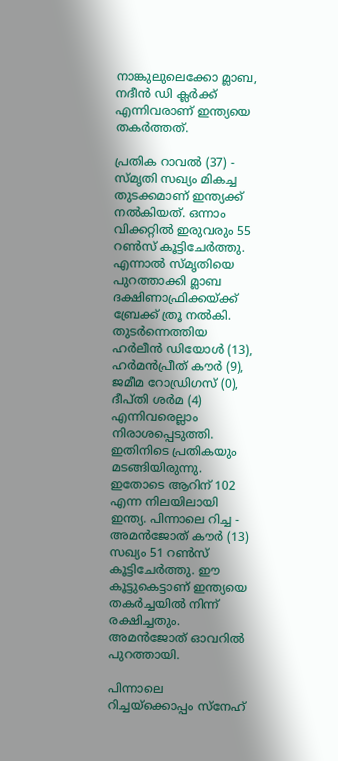നാങ്കുലുലെക്കോ മ്ലാബ, നദീന്‍ ഡി ക്ലര്‍ക്ക് എന്നിവരാണ് ഇന്ത്യയെ തകര്‍ത്തത്.

പ്രതിക റാവല്‍ (37) - സ്മൃതി സഖ്യം മികച്ച തുടക്കമാണ് ഇന്ത്യക്ക് നല്‍കിയത്. ഒന്നാം വിക്കറ്റില്‍ ഇരുവരും 55 റണ്‍സ് കൂട്ടിചേര്‍ത്തു. എന്നാല്‍ സ്മൃതിയെ പുറത്താക്കി മ്ലാബ ദക്ഷിണാഫ്രിക്കയ്ക്ക് ബ്രേക്ക് ത്രൂ നല്‍കി. തുടര്‍ന്നെത്തിയ ഹര്‍ലീന്‍ ഡിയോള്‍ (13), ഹര്‍മന്‍പ്രീത് കൗര്‍ (9), ജമീമ റോഡ്രിഗസ് (0), ദീപ്തി ശര്‍മ (4) എന്നിവരെല്ലാം നിരാശപ്പെടുത്തി. ഇതിനിടെ പ്രതികയും മടങ്ങിയിരുന്നു. ഇതോടെ ആറിന് 102 എന്ന നിലയിലായി ഇന്ത്യ. പിന്നാലെ റിച്ച - അമന്‍ജോത് കൗര്‍ (13) സഖ്യം 51 റണ്‍സ് കൂട്ടിചേര്‍ത്തു. ഈ കൂട്ടുകെട്ടാണ് ഇന്ത്യയെ തകര്‍ച്ചയില്‍ നിന്ന് രക്ഷിച്ചതും. അമന്‍ജോത് ഓവറില്‍ പുറത്തായി.

പിന്നാലെ റിച്ചയ്‌ക്കൊപ്പം സ്‌നേഹ്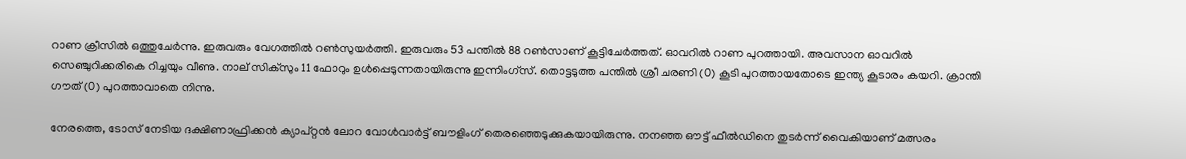റാണ ക്രീസില്‍ ഒത്തുചേര്‍ന്നു. ഇരുവരും വേഗത്തില്‍ റണ്‍സുയര്‍ത്തി. ഇരുവരും 53 പന്തില്‍ 88 റണ്‍സാണ് കൂട്ടിചേര്‍ത്തത്. ഓവറില്‍ റാണ പുറത്തായി. അവസാന ഓവറില്‍ സെഞ്ചുറിക്കരികെ റിച്ചയും വീണു. നാല് സിക്‌സും 11 ഫോറും ഉള്‍പ്പെടുന്നതായിരുന്നു ഇന്നിംഗ്‌സ്. തൊട്ടടുത്ത പന്തില്‍ ശ്രീ ചരണി (0) കൂടി പുറത്തായതോടെ ഇന്ത്യ കൂടാരം കയറി. ക്രാന്തി ഗൗത് (0) പുറത്താവാതെ നിന്നു.

നേരത്തെ, ടോസ് നേടിയ ദക്ഷിണാഫ്രിക്കന്‍ ക്യാപ്റ്റന്‍ ലോറ വോള്‍വാര്‍ട്ട് ബൗളിംഗ് തെരഞ്ഞെടുക്കുകയായിരുന്നു. നനഞ്ഞ ഔട്ട് ഫീല്‍ഡിനെ തുടര്‍ന്ന് വൈകിയാണ് മത്സരം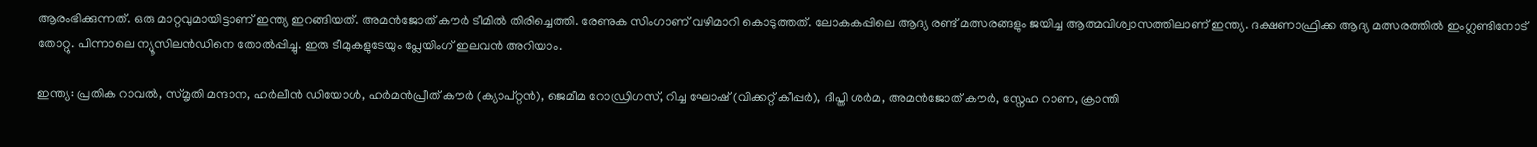ആരംഭിക്കുന്നത്. ഒരു മാറ്റവുമായിട്ടാണ് ഇന്ത്യ ഇറങ്ങിയത്. അമന്‍ജോത് കൗര്‍ ടീമില്‍ തിരിച്ചെത്തി. രേണുക സിംഗാണ് വഴിമാറി കൊടുത്തത്. ലോകകപ്പിലെ ആദ്യ രണ്ട് മത്സരങ്ങളും ജയിച്ച ആത്മവിശ്വാസത്തിലാണ് ഇന്ത്യ. ദക്ഷണാഫ്രിക്ക ആദ്യ മത്സരത്തില്‍ ഇംഗ്ലണ്ടിനോട് തോറ്റു. പിന്നാലെ ന്യൂസിലന്‍ഡിനെ തോല്‍പ്പിച്ചു. ഇരു ടീമുകളുടേയും പ്ലേയിംഗ് ഇലവന്‍ അറിയാം.

ഇന്ത്യ: പ്രതിക റാവല്‍, സ്മൃതി മന്ദാന, ഹര്‍ലീന്‍ ഡിയോള്‍, ഹര്‍മന്‍പ്രീത് കൗര്‍ (ക്യാപ്റ്റന്‍), ജെമീമ റോഡ്രിഗസ്, റിച്ച ഘോഷ് (വിക്കറ്റ് കീപ്പര്‍), ദീപ്തി ശര്‍മ, അമന്‍ജോത് കൗര്‍, സ്നേഹ റാണ, ക്രാന്തി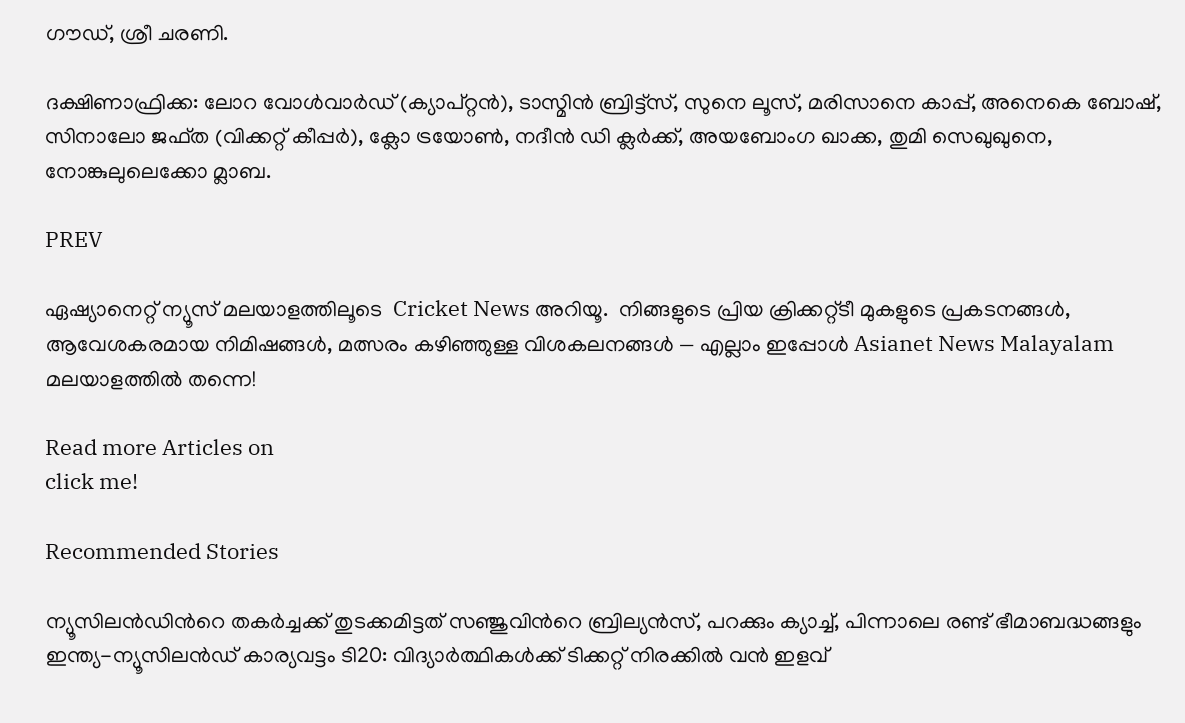ഗൗഡ്, ശ്രീ ചരണി.

ദക്ഷിണാഫ്രിക്ക: ലോറ വോള്‍വാര്‍ഡ് (ക്യാപ്റ്റന്‍), ടാസ്മിന്‍ ബ്രിട്ട്‌സ്, സുനെ ലൂസ്, മരിസാനെ കാപ്പ്, അനെകെ ബോഷ്, സിനാലോ ജഫ്ത (വിക്കറ്റ് കീപ്പര്‍), ക്ലോ ട്രയോണ്‍, നദീന്‍ ഡി ക്ലര്‍ക്ക്, അയബോംഗ ഖാക്ക, തുമി സെഖുഖുനെ, നോങ്കുലുലെക്കോ മ്ലാബ.

PREV

ഏഷ്യാനെറ്റ് ന്യൂസ് മലയാളത്തിലൂടെ  Cricket News അറിയൂ.  നിങ്ങളുടെ പ്രിയ ക്രിക്കറ്റ്ടീ മുകളുടെ പ്രകടനങ്ങൾ, ആവേശകരമായ നിമിഷങ്ങൾ, മത്സരം കഴിഞ്ഞുള്ള വിശകലനങ്ങൾ — എല്ലാം ഇപ്പോൾ Asianet News Malayalam മലയാളത്തിൽ തന്നെ!

Read more Articles on
click me!

Recommended Stories

ന്യൂസിലന്‍ഡിന്‍റെ തകര്‍ച്ചക്ക് തുടക്കമിട്ടത് സഞ്ജുവിന്‍റെ ബ്രില്യൻസ്, പറക്കും ക്യാച്ച്, പിന്നാലെ രണ്ട് ഭീമാബദ്ധങ്ങളും
ഇന്ത്യ-ന്യൂസിലൻഡ് കാര്യവട്ടം ടി20: വിദ്യാർത്ഥികൾക്ക് ടിക്കറ്റ് നിരക്കിൽ വന്‍ ഇളവ്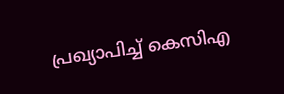പ്രഖ്യാപിച്ച് കെസിഎ